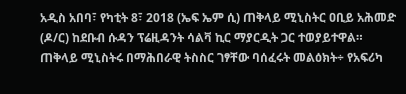አዲስ አበባ፣ የካቲት 8፣ 2018 (ኤፍ ኤም ሲ) ጠቅላይ ሚኒስትር ዐቢይ አሕመድ (ዶ/ር) ከደቡብ ሱዳን ፕሬዚዳንት ሳልቫ ኪር ማያርዲት ጋር ተወያይተዋል።
ጠቅላይ ሚኒስትሩ በማሕበራዊ ትስስር ገፃቸው ባሰፈሩት መልዕክት÷ የአፍሪካ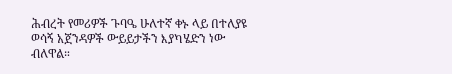ሕብረት የመሪዎች ጉባዔ ሁለተኛ ቀኑ ላይ በተለያዩ ወሳኝ አጀንዳዎች ውይይታችን እያካሄድን ነው ብለዋል።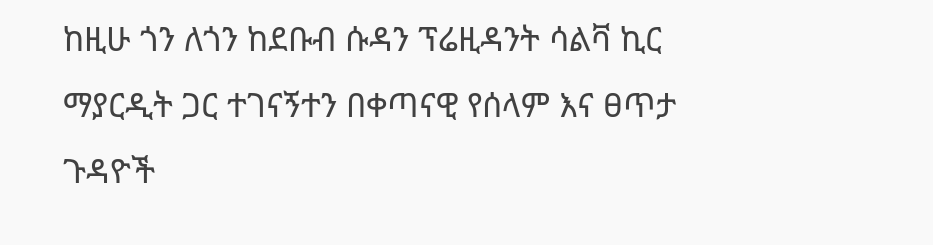ከዚሁ ጎን ለጎን ከደቡብ ሱዳን ፕሬዚዳንት ሳልቫ ኪር ማያርዲት ጋር ተገናኝተን በቀጣናዊ የሰላም እና ፀጥታ ጉዳዮች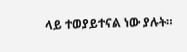ላይ ተወያይተናል ነው ያሉት።